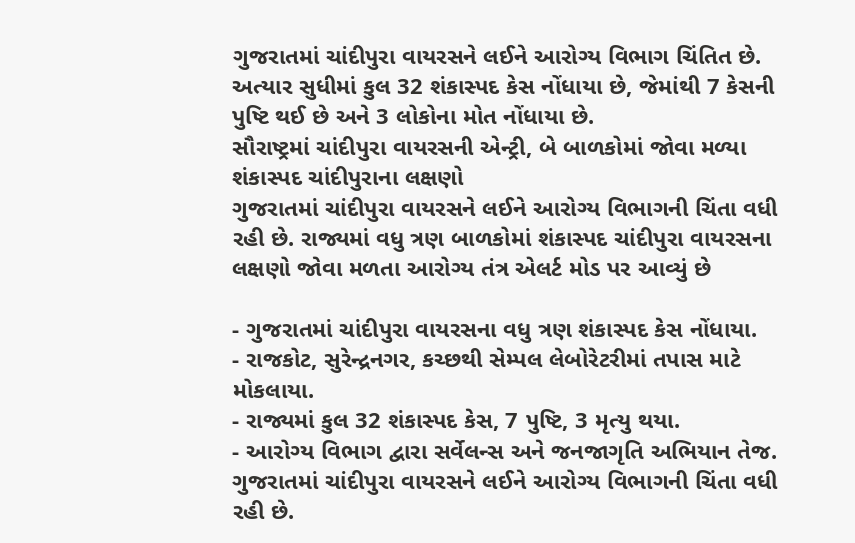ગુજરાતમાં ચાંદીપુરા વાયરસને લઈને આરોગ્ય વિભાગ ચિંતિત છે. અત્યાર સુધીમાં કુલ 32 શંકાસ્પદ કેસ નોંધાયા છે, જેમાંથી 7 કેસની પુષ્ટિ થઈ છે અને 3 લોકોના મોત નોંધાયા છે.
સૌરાષ્ટ્રમાં ચાંદીપુરા વાયરસની એન્ટ્રી, બે બાળકોમાં જોવા મળ્યા શંકાસ્પદ ચાંદીપુરાના લક્ષણો
ગુજરાતમાં ચાંદીપુરા વાયરસને લઈને આરોગ્ય વિભાગની ચિંતા વધી રહી છે. રાજ્યમાં વધુ ત્રણ બાળકોમાં શંકાસ્પદ ચાંદીપુરા વાયરસના લક્ષણો જોવા મળતા આરોગ્ય તંત્ર એલર્ટ મોડ પર આવ્યું છે

- ગુજરાતમાં ચાંદીપુરા વાયરસના વધુ ત્રણ શંકાસ્પદ કેસ નોંધાયા.
- રાજકોટ, સુરેન્દ્રનગર, કચ્છથી સેમ્પલ લેબોરેટરીમાં તપાસ માટે મોકલાયા.
- રાજ્યમાં કુલ 32 શંકાસ્પદ કેસ, 7 પુષ્ટિ, 3 મૃત્યુ થયા.
- આરોગ્ય વિભાગ દ્વારા સર્વેલન્સ અને જનજાગૃતિ અભિયાન તેજ.
ગુજરાતમાં ચાંદીપુરા વાયરસને લઈને આરોગ્ય વિભાગની ચિંતા વધી રહી છે.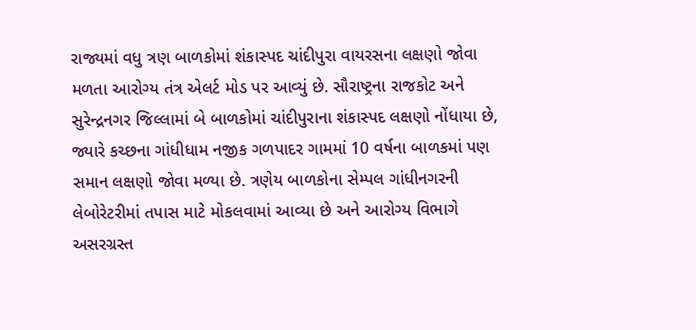રાજ્યમાં વધુ ત્રણ બાળકોમાં શંકાસ્પદ ચાંદીપુરા વાયરસના લક્ષણો જોવા મળતા આરોગ્ય તંત્ર એલર્ટ મોડ પર આવ્યું છે. સૌરાષ્ટ્રના રાજકોટ અને સુરેન્દ્રનગર જિલ્લામાં બે બાળકોમાં ચાંદીપુરાના શંકાસ્પદ લક્ષણો નોંધાયા છે, જ્યારે કચ્છના ગાંધીધામ નજીક ગળપાદર ગામમાં 10 વર્ષના બાળકમાં પણ સમાન લક્ષણો જોવા મળ્યા છે. ત્રણેય બાળકોના સેમ્પલ ગાંધીનગરની લેબોરેટરીમાં તપાસ માટે મોકલવામાં આવ્યા છે અને આરોગ્ય વિભાગે અસરગ્રસ્ત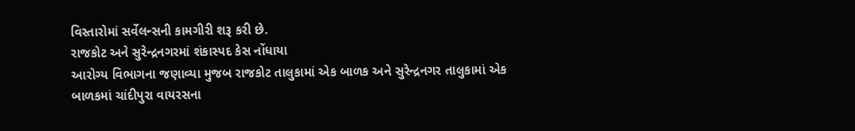વિસ્તારોમાં સર્વેલન્સની કામગીરી શરૂ કરી છે.
રાજકોટ અને સુરેન્દ્રનગરમાં શંકાસ્પદ કેસ નોંધાયા
આરોગ્ય વિભાગના જણાવ્યા મુજબ રાજકોટ તાલુકામાં એક બાળક અને સુરેન્દ્રનગર તાલુકામાં એક બાળકમાં ચાંદીપુરા વાયરસના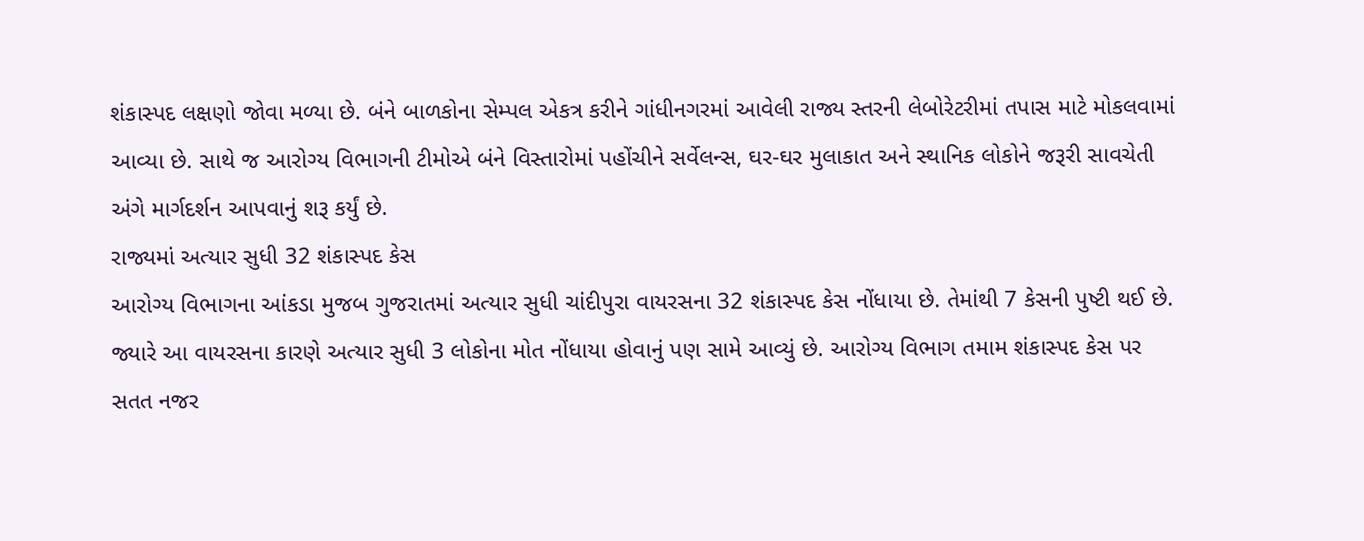શંકાસ્પદ લક્ષણો જોવા મળ્યા છે. બંને બાળકોના સેમ્પલ એકત્ર કરીને ગાંધીનગરમાં આવેલી રાજ્ય સ્તરની લેબોરેટરીમાં તપાસ માટે મોકલવામાં આવ્યા છે. સાથે જ આરોગ્ય વિભાગની ટીમોએ બંને વિસ્તારોમાં પહોંચીને સર્વેલન્સ, ઘર-ઘર મુલાકાત અને સ્થાનિક લોકોને જરૂરી સાવચેતી અંગે માર્ગદર્શન આપવાનું શરૂ કર્યું છે.
રાજ્યમાં અત્યાર સુધી 32 શંકાસ્પદ કેસ
આરોગ્ય વિભાગના આંકડા મુજબ ગુજરાતમાં અત્યાર સુધી ચાંદીપુરા વાયરસના 32 શંકાસ્પદ કેસ નોંધાયા છે. તેમાંથી 7 કેસની પુષ્ટી થઈ છે. જ્યારે આ વાયરસના કારણે અત્યાર સુધી 3 લોકોના મોત નોંધાયા હોવાનું પણ સામે આવ્યું છે. આરોગ્ય વિભાગ તમામ શંકાસ્પદ કેસ પર સતત નજર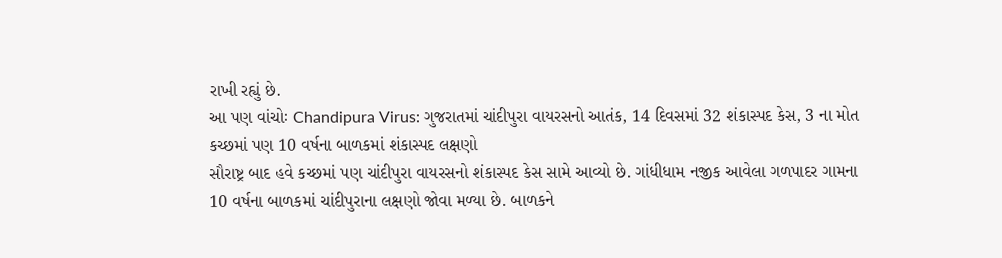રાખી રહ્યું છે.
આ પણ વાંચોઃ Chandipura Virus: ગુજરાતમાં ચાંદીપુરા વાયરસનો આતંક, 14 દિવસમાં 32 શંકાસ્પદ કેસ, 3 ના મોત
કચ્છમાં પણ 10 વર્ષના બાળકમાં શંકાસ્પદ લક્ષણો
સૌરાષ્ટ્ર બાદ હવે કચ્છમાં પણ ચાંદીપુરા વાયરસનો શંકાસ્પદ કેસ સામે આવ્યો છે. ગાંધીધામ નજીક આવેલા ગળપાદર ગામના 10 વર્ષના બાળકમાં ચાંદીપુરાના લક્ષણો જોવા મળ્યા છે. બાળકને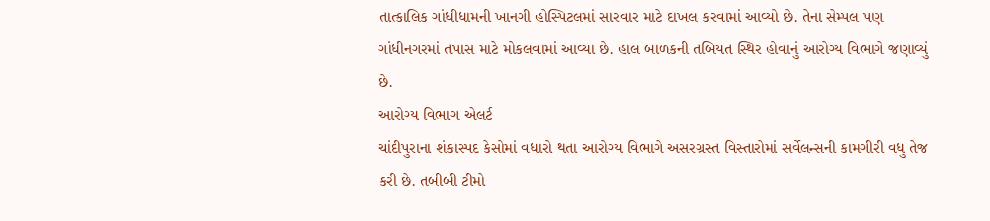તાત્કાલિક ગાંધીધામની ખાનગી હોસ્પિટલમાં સારવાર માટે દાખલ કરવામાં આવ્યો છે. તેના સેમ્પલ પણ ગાંધીનગરમાં તપાસ માટે મોકલવામાં આવ્યા છે. હાલ બાળકની તબિયત સ્થિર હોવાનું આરોગ્ય વિભાગે જણાવ્યું છે.
આરોગ્ય વિભાગ એલર્ટ
ચાંદીપુરાના શંકાસ્પદ કેસોમાં વધારો થતા આરોગ્ય વિભાગે અસરગ્રસ્ત વિસ્તારોમાં સર્વેલન્સની કામગીરી વધુ તેજ કરી છે. તબીબી ટીમો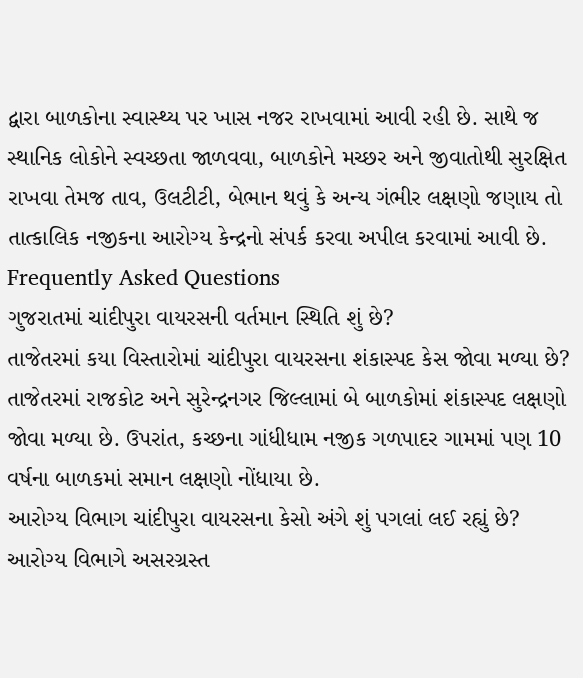દ્વારા બાળકોના સ્વાસ્થ્ય પર ખાસ નજર રાખવામાં આવી રહી છે. સાથે જ સ્થાનિક લોકોને સ્વચ્છતા જાળવવા, બાળકોને મચ્છર અને જીવાતોથી સુરક્ષિત રાખવા તેમજ તાવ, ઉલટીટી, બેભાન થવું કે અન્ય ગંભીર લક્ષણો જણાય તો તાત્કાલિક નજીકના આરોગ્ય કેન્દ્રનો સંપર્ક કરવા અપીલ કરવામાં આવી છે.
Frequently Asked Questions
ગુજરાતમાં ચાંદીપુરા વાયરસની વર્તમાન સ્થિતિ શું છે?
તાજેતરમાં કયા વિસ્તારોમાં ચાંદીપુરા વાયરસના શંકાસ્પદ કેસ જોવા મળ્યા છે?
તાજેતરમાં રાજકોટ અને સુરેન્દ્રનગર જિલ્લામાં બે બાળકોમાં શંકાસ્પદ લક્ષણો જોવા મળ્યા છે. ઉપરાંત, કચ્છના ગાંધીધામ નજીક ગળપાદર ગામમાં પણ 10 વર્ષના બાળકમાં સમાન લક્ષણો નોંધાયા છે.
આરોગ્ય વિભાગ ચાંદીપુરા વાયરસના કેસો અંગે શું પગલાં લઈ રહ્યું છે?
આરોગ્ય વિભાગે અસરગ્રસ્ત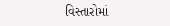વિસ્તારોમાં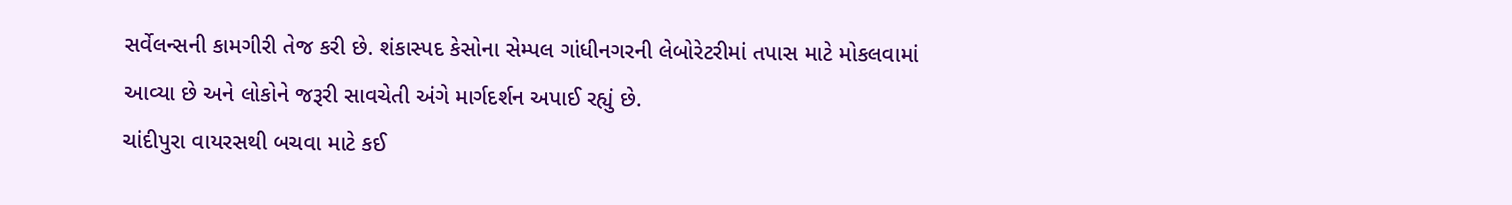સર્વેલન્સની કામગીરી તેજ કરી છે. શંકાસ્પદ કેસોના સેમ્પલ ગાંધીનગરની લેબોરેટરીમાં તપાસ માટે મોકલવામાં આવ્યા છે અને લોકોને જરૂરી સાવચેતી અંગે માર્ગદર્શન અપાઈ રહ્યું છે.
ચાંદીપુરા વાયરસથી બચવા માટે કઈ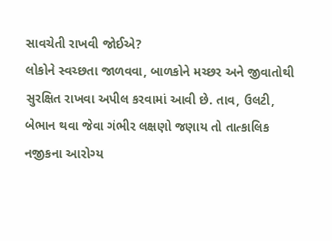સાવચેતી રાખવી જોઈએ?
લોકોને સ્વચ્છતા જાળવવા, બાળકોને મચ્છર અને જીવાતોથી સુરક્ષિત રાખવા અપીલ કરવામાં આવી છે. તાવ, ઉલટી, બેભાન થવા જેવા ગંભીર લક્ષણો જણાય તો તાત્કાલિક નજીકના આરોગ્ય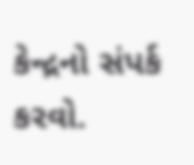કેન્દ્રનો સંપર્ક કરવો.